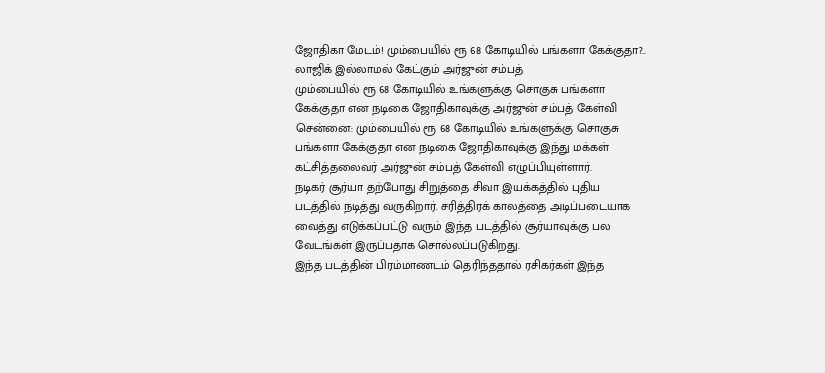ஜோதிகா மேடம்! மும்பையில் ரூ 68 கோடியில் பங்களா கேக்குதா?.. லாஜிக் இல்லாமல் கேட்கும் அர்ஜுன் சம்பத்
மும்பையில் ரூ 68 கோடியில் உங்களுக்கு சொகுசு பங்களா கேக்குதா என நடிகை ஜோதிகாவுக்கு அர்ஜுன் சம்பத் கேள்வி
சென்னை: மும்பையில் ரூ 68 கோடியில் உங்களுக்கு சொகுசு பங்களா கேக்குதா என நடிகை ஜோதிகாவுக்கு இந்து மக்கள் கட்சித்தலைவர் அர்ஜுன் சம்பத் கேள்வி எழுப்பியுள்ளார்.
நடிகர் சூர்யா தற்போது சிறுத்தை சிவா இயக்கத்தில் புதிய படத்தில் நடித்து வருகிறார். சரித்திரக் காலத்தை அடிப்படையாக வைத்து எடுக்கப்பட்டு வரும் இந்த படத்தில் சூர்யாவுக்கு பல வேடங்கள் இருப்பதாக சொல்லப்படுகிறது.
இந்த படத்தின் பிரம்மாணடம் தெரிந்ததால் ரசிகர்கள் இந்த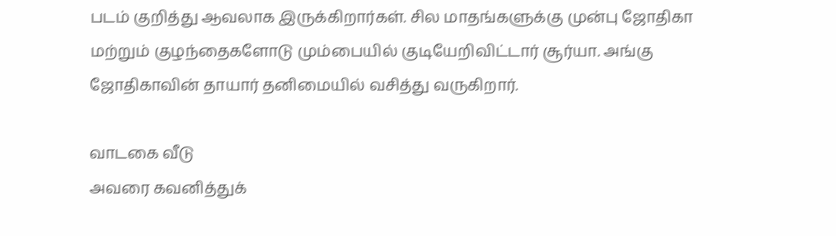படம் குறித்து ஆவலாக இருக்கிறார்கள். சில மாதங்களுக்கு முன்பு ஜோதிகா மற்றும் குழந்தைகளோடு மும்பையில் குடியேறிவிட்டார் சூர்யா. அங்கு ஜோதிகாவின் தாயார் தனிமையில் வசித்து வருகிறார்.

வாடகை வீடு
அவரை கவனித்துக்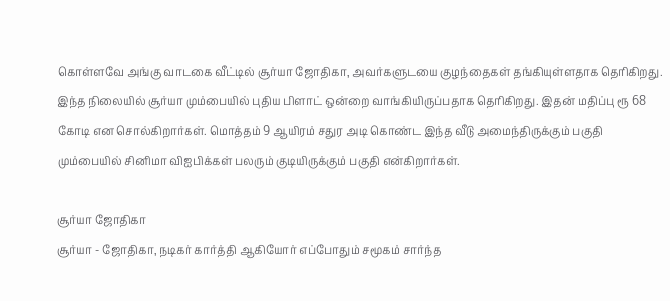கொள்ளவே அங்கு வாடகை வீட்டில் சூர்யா ஜோதிகா, அவர்களுடயை குழந்தைகள் தங்கியுள்ளதாக தெரிகிறது. இந்த நிலையில் சூர்யா மும்பையில் புதிய பிளாட் ஒன்றை வாங்கியிருப்பதாக தெரிகிறது. இதன் மதிப்பு ரூ 68 கோடி என சொல்கிறார்கள். மொத்தம் 9 ஆயிரம் சதுர அடி கொண்ட இந்த வீடு அமைந்திருக்கும் பகுதி மும்பையில் சினிமா விஐபிக்கள் பலரும் குடியிருக்கும் பகுதி என்கிறார்கள்.

சூர்யா ஜோதிகா
சூர்யா - ஜோதிகா, நடிகர் கார்த்தி ஆகியோர் எப்போதும் சமூகம் சார்ந்த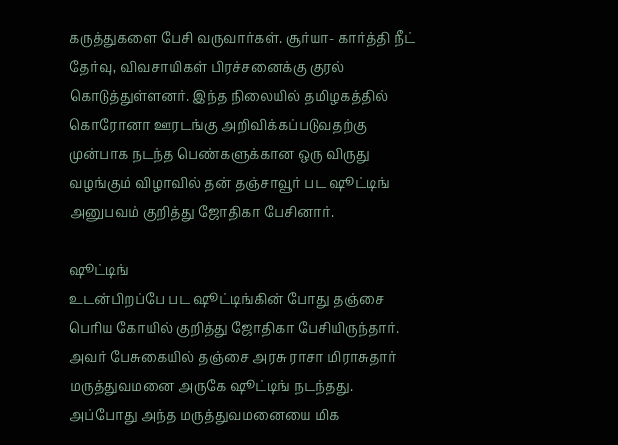கருத்துகளை பேசி வருவார்கள். சூர்யா- கார்த்தி நீட் தேர்வு, விவசாயிகள் பிரச்சனைக்கு குரல் கொடுத்துள்ளனர். இந்த நிலையில் தமிழகத்தில் கொரோனா ஊரடங்கு அறிவிக்கப்படுவதற்கு முன்பாக நடந்த பெண்களுக்கான ஒரு விருது வழங்கும் விழாவில் தன் தஞ்சாவூர் பட ஷூட்டிங் அனுபவம் குறித்து ஜோதிகா பேசினார்.

ஷூட்டிங்
உடன்பிறப்பே பட ஷூட்டிங்கின் போது தஞ்சை பெரிய கோயில் குறித்து ஜோதிகா பேசியிருந்தார். அவர் பேசுகையில் தஞ்சை அரசு ராசா மிராசுதார் மருத்துவமனை அருகே ஷூட்டிங் நடந்தது. அப்போது அந்த மருத்துவமனையை மிக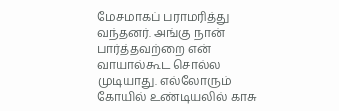மேசமாகப் பராமரித்து வந்தனர். அங்கு நான் பார்த்தவற்றை என் வாயால்கூட சொல்ல முடியாது. எல்லோரும் கோயில் உண்டியலில் காசு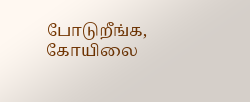போடுறீங்க, கோயிலை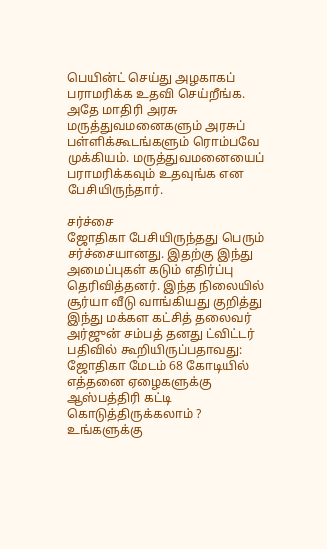பெயின்ட் செய்து அழகாகப் பராமரிக்க உதவி செய்றீங்க. அதே மாதிரி அரசு மருத்துவமனைகளும் அரசுப் பள்ளிக்கூடங்களும் ரொம்பவே முக்கியம். மருத்துவமனையைப் பராமரிக்கவும் உதவுங்க என பேசியிருந்தார்.

சர்ச்சை
ஜோதிகா பேசியிருந்தது பெரும் சர்ச்சையானது. இதற்கு இந்து அமைப்புகள் கடும் எதிர்ப்பு தெரிவித்தனர். இந்த நிலையில் சூர்யா வீடு வாங்கியது குறித்து இந்து மக்கள கட்சித் தலைவர் அர்ஜுன் சம்பத் தனது ட்விட்டர் பதிவில் கூறியிருப்பதாவது: ஜோதிகா மேடம் 68 கோடியில் எத்தனை ஏழைகளுக்கு ஆஸ்பத்திரி கட்டி கொடுத்திருக்கலாம் ? உங்களுக்கு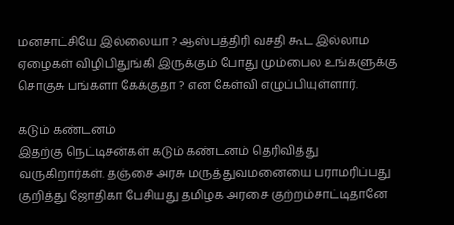மனசாட்சியே இல்லையா ? ஆஸ்பத்திரி வசதி கூட இல்லாம ஏழைகள் விழிபிதுங்கி இருக்கும் போது மும்பைல உங்களுக்கு சொகுசு பங்களா கேக்குதா ? என கேள்வி எழுப்பியுள்ளார்.

கடும் கண்டனம்
இதற்கு நெட்டிசன்கள் கடும் கண்டனம் தெரிவித்து வருகிறார்கள். தஞ்சை அரசு மருத்துவமனையை பராமரிப்பது குறித்து ஜோதிகா பேசியது தமிழக அரசை குற்றம்சாட்டிதானே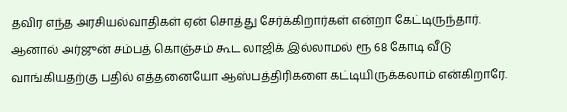தவிர எந்த அரசியல்வாதிகள் ஏன் சொத்து சேர்க்கிறார்கள் என்றா கேட்டிருந்தார். ஆனால் அர்ஜுன் சம்பத் கொஞ்சம் கூட லாஜிக் இல்லாமல் ரூ 68 கோடி வீடு வாங்கியதற்கு பதில் எத்தனையோ ஆஸ்பத்திரிகளை கட்டியிருக்கலாம் என்கிறாரே.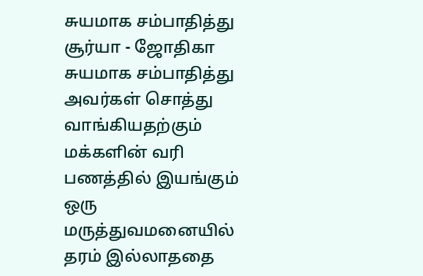சுயமாக சம்பாதித்து
சூர்யா - ஜோதிகா சுயமாக சம்பாதித்து அவர்கள் சொத்து வாங்கியதற்கும் மக்களின் வரி பணத்தில் இயங்கும் ஒரு மருத்துவமனையில் தரம் இல்லாததை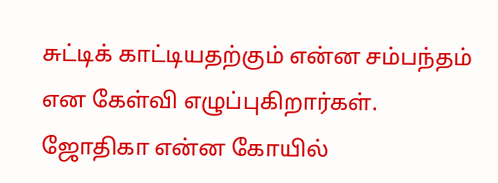சுட்டிக் காட்டியதற்கும் என்ன சம்பந்தம் என கேள்வி எழுப்புகிறார்கள். ஜோதிகா என்ன கோயில்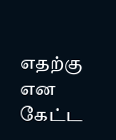எதற்கு என கேட்ட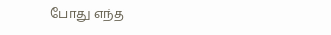போது எந்த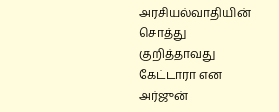அரசியல்வாதியின் சொத்து குறித்தாவது கேட்டாரா என அர்ஜுன்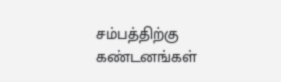சம்பத்திற்கு கண்டனங்கள்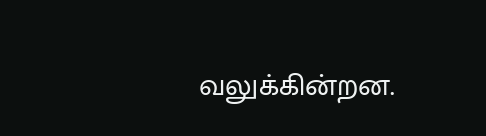வலுக்கின்றன.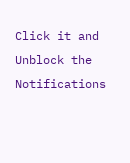Click it and Unblock the Notifications